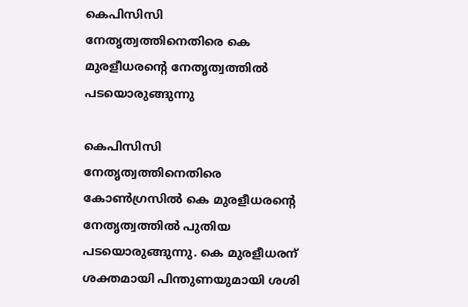കെപിസിസി നേതൃത്വത്തിനെതിരെ കെ മുരളീധരന്റെ നേതൃത്വത്തില്‍ പടയൊരുങ്ങുന്നു

കെപിസിസി നേതൃത്വത്തിനെതിരെ കോണ്‍ഗ്രസില്‍ കെ മുരളീധരന്റെ നേതൃത്വത്തില്‍ പുതിയ പടയൊരുങ്ങുന്നു. കെ മുരളീധരന് ശക്തമായി പിന്തുണയുമായി ശശി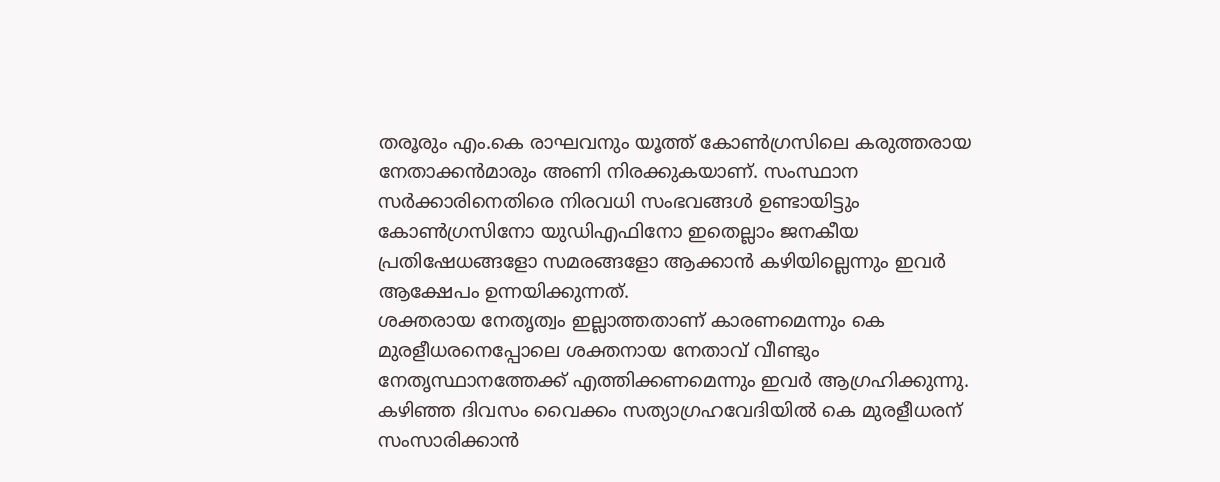തരൂരും എം.കെ രാഘവനും യൂത്ത് കോണ്‍ഗ്രസിലെ കരുത്തരായ നേതാക്കന്‍മാരും അണി നിരക്കുകയാണ്. സംസ്ഥാന സര്‍ക്കാരിനെതിരെ നിരവധി സംഭവങ്ങള്‍ ഉണ്ടായിട്ടും കോണ്‍ഗ്രസിനോ യുഡിഎഫിനോ ഇതെല്ലാം ജനകീയ പ്രതിഷേധങ്ങളോ സമരങ്ങളോ ആക്കാന്‍ കഴിയില്ലെന്നും ഇവര്‍ ആക്ഷേപം ഉന്നയിക്കുന്നത്.
ശക്തരായ നേതൃത്വം ഇല്ലാത്തതാണ് കാരണമെന്നും കെ മുരളീധരനെപ്പോലെ ശക്തനായ നേതാവ് വീണ്ടും നേതൃസ്ഥാനത്തേക്ക് എത്തിക്കണമെന്നും ഇവര്‍ ആഗ്രഹിക്കുന്നു. കഴിഞ്ഞ ദിവസം വൈക്കം സത്യാഗ്രഹവേദിയില്‍ കെ മുരളീധരന് സംസാരിക്കാന്‍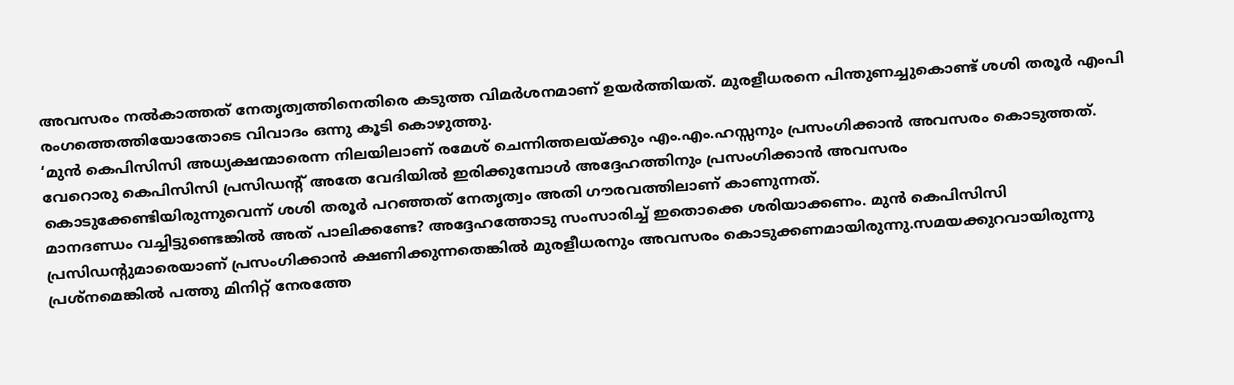അവസരം നല്‍കാത്തത് നേതൃത്വത്തിനെതിരെ കടുത്ത വിമര്‍ശനമാണ് ഉയര്‍ത്തിയത്. മുരളീധരനെ പിന്തുണച്ചുകൊണ്ട് ശശി തരൂര്‍ എംപി രംഗത്തെത്തിയോതോടെ വിവാദം ഒന്നു കൂടി കൊഴുത്തു.
‘മുന്‍ കെപിസിസി അധ്യക്ഷന്മാരെന്ന നിലയിലാണ് രമേശ് ചെന്നിത്തലയ്ക്കും എം.എം.ഹസ്സനും പ്രസംഗിക്കാന്‍ അവസരം കൊടുത്തത്. വേറൊരു കെപിസിസി പ്രസിഡന്റ് അതേ വേദിയില്‍ ഇരിക്കുമ്പോള്‍ അദ്ദേഹത്തിനും പ്രസംഗിക്കാന്‍ അവസരം കൊടുക്കേണ്ടിയിരുന്നുവെന്ന് ശശി തരൂര്‍ പറഞ്ഞത് നേതൃത്വം അതി ഗൗരവത്തിലാണ് കാണുന്നത്.
മാനദണ്ഡം വച്ചിട്ടുണ്ടെങ്കില്‍ അത് പാലിക്കണ്ടേ? അദ്ദേഹത്തോടു സംസാരിച്ച് ഇതൊക്കെ ശരിയാക്കണം. മുന്‍ കെപിസിസി പ്രസിഡന്റുമാരെയാണ് പ്രസംഗിക്കാന്‍ ക്ഷണിക്കുന്നതെങ്കില്‍ മുരളീധരനും അവസരം കൊടുക്കണമായിരുന്നു.സമയക്കുറവായിരുന്നു പ്രശ്നമെങ്കില്‍ പത്തു മിനിറ്റ് നേരത്തേ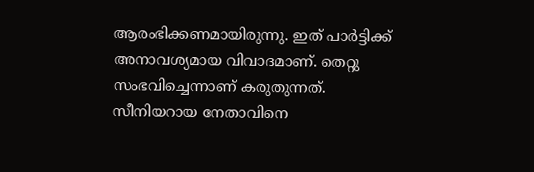ആരംഭിക്കണമായിരുന്നു. ഇത് പാര്‍ട്ടിക്ക് അനാവശ്യമായ വിവാദമാണ്. തെറ്റു സംഭവിച്ചെന്നാണ് കരുതുന്നത്.
സീനിയറായ നേതാവിനെ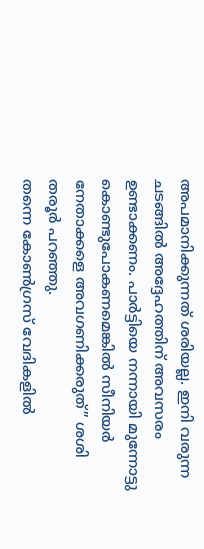അപമാനിക്കുന്നത് ശരിയല്ല. ഇനി വരുന്ന ചടങ്ങില്‍ അദ്ദേഹത്തിന് അവസരം ഉണ്ടാക്കണം. പാര്‍ട്ടിയെ നന്നായി മുന്നോട്ടു കൊണ്ടുപോകണമെങ്കില്‍ സീനിയര്‍ നേതാക്കളെ അവഗണിക്കരുത്” ശശി തരൂര്‍ പറഞ്ഞു.
തന്നെ കോണ്‍ഗ്രസ് വേദികളില്‍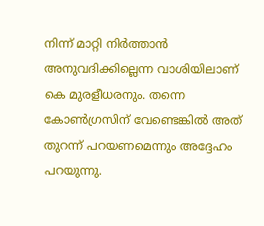നിന്ന് മാറ്റി നിര്‍ത്താന്‍ അനുവദിക്കില്ലെന്ന വാശിയിലാണ് കെ മുരളീധരനും. തന്നെ കോണ്‍ഗ്രസിന് വേണ്ടെങ്കില്‍ അത് തുറന്ന് പറയണമെന്നും അദ്ദേഹം പറയുന്നു.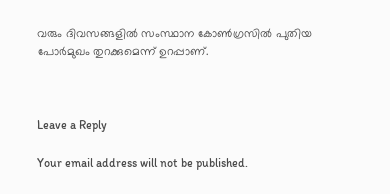വരും ദിവസങ്ങളില്‍ സംസ്ഥാന കോണ്‍ഗ്രസില്‍ പുതിയ പോര്‍മുഖം തുറക്കുമെന്ന് ഉറപ്പാണ്.



Leave a Reply

Your email address will not be published.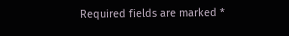Required fields are marked *